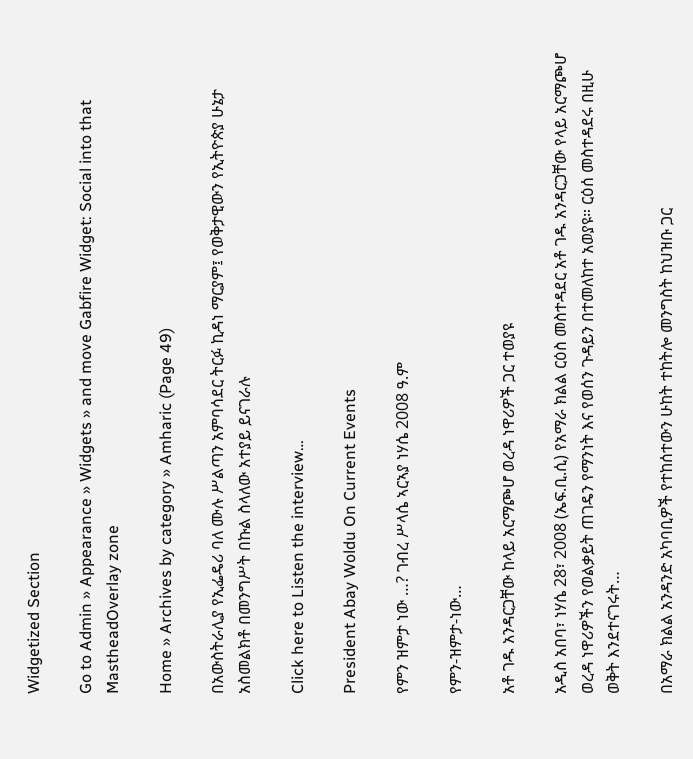Widgetized Section

Go to Admin » Appearance » Widgets » and move Gabfire Widget: Social into that MastheadOverlay zone

Home » Archives by category » Amharic (Page 49)

በአውስትራሊያ የኢፌዴሪ ባለ ሙሉ ሥልጣን አምባሳደር ትርፉ ኪዳነ ማርያም፤ የወቅታዊውን የኢትዮጵያ ሁኔታ አስመልክቶ በመንግሥት በኩል ስላለው አተያይ ይናገራሉ

Click here to Listen the interview…

President Abay Woldu On Current Events

የምን ዝምታ ነው …? ገብረ ሥላሴ ኣርኣያ ነሃሴ 2008 ዓ.ም

የምን-ዝምታ-ነው…

አቶ ገዱ አንዳርጋቸው ከላይ አርማጮሆ ወረዳ ነዋሪዎች ጋር ተወያዩ

አዲስ አበባ፣ ነሃሴ 28፣ 2008 (ኤፍ.ቢ.ሲ) የአማራ ክልል ርዕስ መስተዳደር አቶ ገዱ አንዳርጋቸው የላይ አርማጮሆ ወረዳ ነዋሪዎችን የወልቃይት ጠገዴን የማንነት እና የወሰን ጉዳይን በተመለከተ አወያዩ። ርዕሰ መስተዳደሩ በዚሁ ወቅት እንደተናገሩት…

በአማራ ክልል አንዳንድ አካባቢዎች የተከሰተውን ሁከት ተከትሎ መንግስት ከህዝቡ ጋር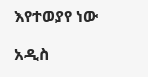እየተወያየ ነው

አዲስ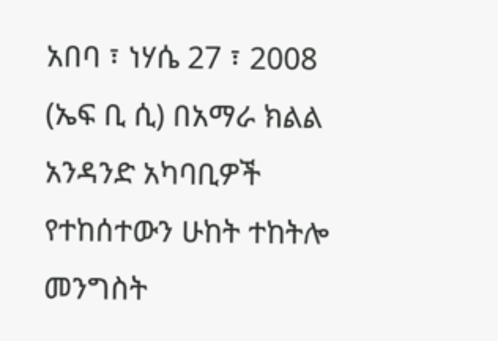አበባ ፣ ነሃሴ 27 ፣ 2008 (ኤፍ ቢ ሲ) በአማራ ክልል አንዳንድ አካባቢዎች የተከሰተውን ሁከት ተከትሎ መንግስት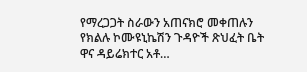የማረጋጋት ስራውን አጠናክሮ መቀጠሉን የክልሉ ኮሙዩኒኬሽን ጉዳዮች ጽህፈት ቤት ዋና ዳይሬክተር አቶ…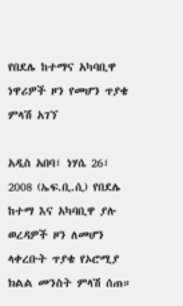የበደሌ ከተማና አካባቢዋ ነዋሪዎች ዞን የመሆን ጥያቄ ምላሽ አገኘ

አዲስ አበባ፣ ነሃሴ 26፣ 2008 (ኤፍ.ቢ.ሲ) የበደሌ ከተማ እና አካባቢዋ ያሉ ወረዳዎች ዞን ለመሆን ላቀረቡት ጥያቄ የኦሮሚያ ክልል መንስት ምላሽ ሰጠ።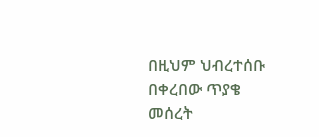በዚህም ህብረተሰቡ በቀረበው ጥያቄ መሰረት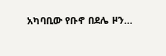አካባቢው የቡኖ በደሌ ዞን…